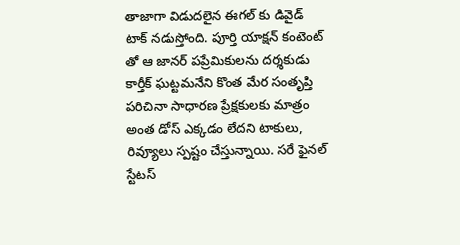తాజాగా విడుదలైన ఈగల్ కు డివైడ్ టాక్ నడుస్తోంది. పూర్తి యాక్షన్ కంటెంట్ తో ఆ జానర్ పప్రేమికులను దర్శకుడు కార్తీక్ ఘట్టమనేని కొంత మేర సంతృప్తి పరిచినా సాధారణ ప్రేక్షకులకు మాత్రం అంత డోస్ ఎక్కడం లేదని టాకులు, రివ్యూలు స్పష్టం చేస్తున్నాయి. సరే ఫైనల్ స్టేటస్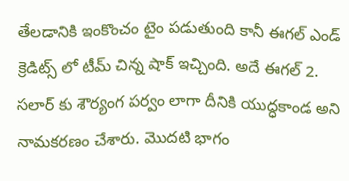తేలడానికి ఇంకొంచం టైం పడుతుంది కానీ ఈగల్ ఎండ్ క్రెడిట్స్ లో టీమ్ చిన్న షాక్ ఇచ్చింది. అదే ఈగల్ 2. సలార్ కు శౌర్యంగ పర్వం లాగా దీనికి యుద్ధకాండ అని నామకరణం చేశారు. మొదటి భాగం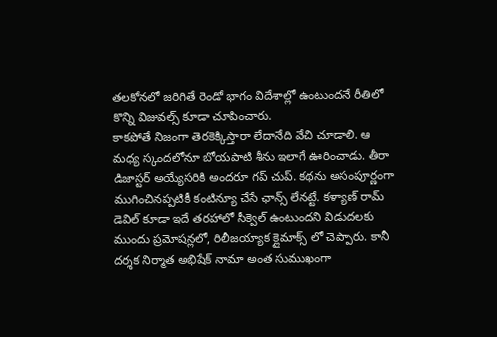తలకోనలో జరిగితే రెండో భాగం విదేశాల్లో ఉంటుందనే రీతిలో కొన్ని విజువల్స్ కూడా చూపించారు.
కాకపోతే నిజంగా తెరకెక్కిస్తారా లేదానేది వేచి చూడాలి. ఆ మధ్య స్కందలోనూ బోయపాటి శీను ఇలాగే ఊరించాడు. తీరా డిజాస్టర్ అయ్యేసరికి అందరూ గప్ చుప్. కథను అసంపూర్ణంగా ముగించినప్పటికీ కంటిన్యూ చేసే ఛాన్స్ లేనట్టే. కళ్యాణ్ రామ్ డెవిల్ కూడా ఇదే తరహాలో సీక్వెల్ ఉంటుందని విడుదలకు ముందు ప్రమోషన్లలో, రిలీజయ్యాక క్లైమాక్స్ లో చెప్పారు. కానీ దర్శక నిర్మాత అభిషేక్ నామా అంత సుముఖంగా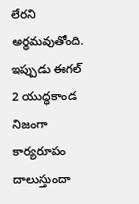లేరని అర్థమవుతోంది. ఇప్పుడు ఈగల్ 2 యుద్ధకాండ నిజంగా కార్యరూపం దాలుస్తుందా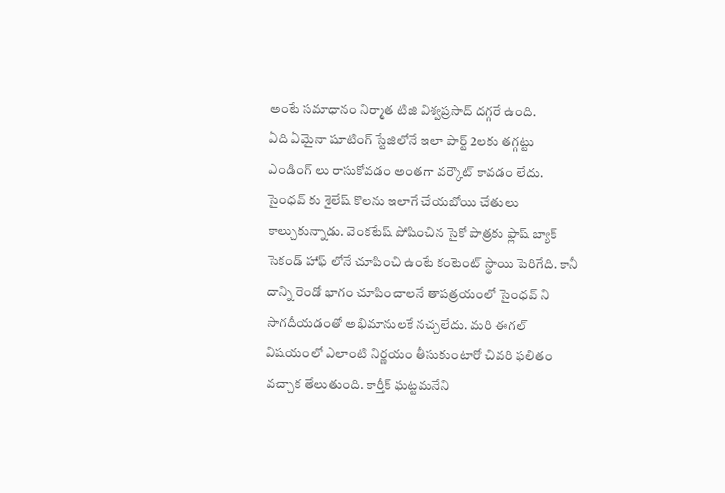అంటే సమాధానం నిర్మాత టిజి విశ్వప్రసాద్ దగ్గరే ఉంది.
ఏది ఏమైనా షూటింగ్ స్టేజిలోనే ఇలా పార్ట్ 2లకు తగ్గట్టు ఎండింగ్ లు రాసుకోవడం అంతగా వర్కౌట్ కావడం లేదు. సైంధవ్ కు శైలేష్ కొలను ఇలాగే చేయబోయి చేతులు కాల్చుకున్నాడు. వెంకటేష్ పోషించిన సైకో పాత్రకు ఫ్లాష్ బ్యాక్ సెకండ్ హాఫ్ లోనే చూపించి ఉంటే కంటెంట్ స్థాయి పెరిగేది. కానీ దాన్ని రెండో భాగం చూపించాలనే తాపత్రయంలో సైంధవ్ ని సాగదీయడంతో అభిమానులకే నచ్చలేదు. మరి ఈగల్ విషయంలో ఎలాంటి నిర్ణయం తీసుకుంటారో చివరి ఫలితం వచ్చాక తేలుతుంది. కార్తీక్ ఘట్టమనేని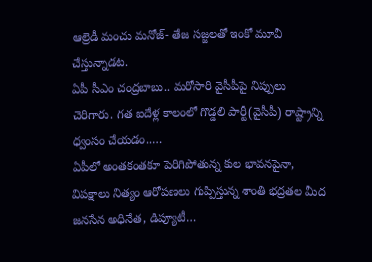ఆల్రెడీ మంచు మనోజ్- తేజ సజ్జలతో ఇంకో మూవీ చేస్తున్నాడట.
ఏపీ సీఎం చంద్రబాబు.. మరోసారి వైసీపీపై నిప్పులు చెరిగారు. గత ఐదేళ్ల కాలంలో గొడ్డలి పార్టీ(వైసీపీ) రాష్ట్రాన్ని ధ్వంసం చేయడం..…
ఏపీలో అంతకంతకూ పెరిగిపోతున్న కుల భావనపైనా, విపక్షాలు నిత్యం ఆరోపణలు గుప్పిస్తున్న శాంతి భద్రతల మీద జనసేన అధినేత, డిప్యూటీ…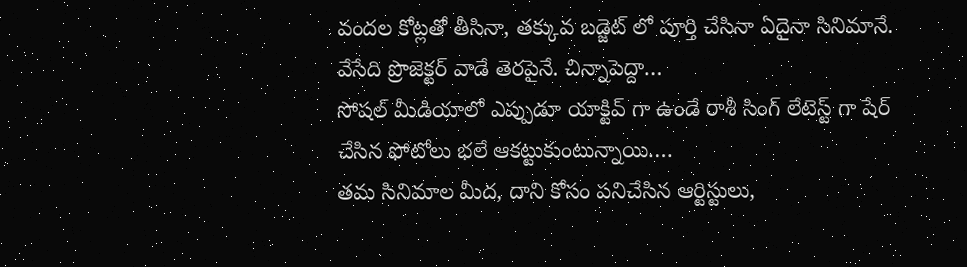వందల కోట్లతో తీసినా, తక్కువ బడ్జెట్ లో పూర్తి చేసినా ఏదైనా సినిమానే. వేసేది ప్రొజెక్టర్ వాడే తెరపైనే. చిన్నాపెద్దా…
సోషల్ మీడియాలో ఎప్పుడూ యాక్టివ్ గా ఉండే రాశీ సింగ్ లేటెస్ట్ గా షేర్ చేసిన ఫోటోలు భలే ఆకట్టుకుంటున్నాయి.…
తమ సినిమాల మీద, దాని కోసం పనిచేసిన ఆర్టిస్టులు,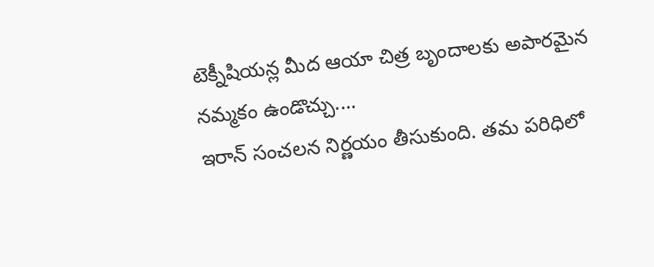టెక్నీషియన్ల మీద ఆయా చిత్ర బృందాలకు అపారమైన నమ్మకం ఉండొచ్చు.…
ఇరాన్ సంచలన నిర్ణయం తీసుకుంది. తమ పరిధిలో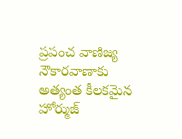ప్రపంచ వాణిజ్య నౌకారవాణాకు అత్యంత కీలకమైన హోర్ముజ్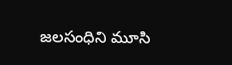జలసంధిని మూసి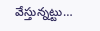వేస్తున్నట్టు…